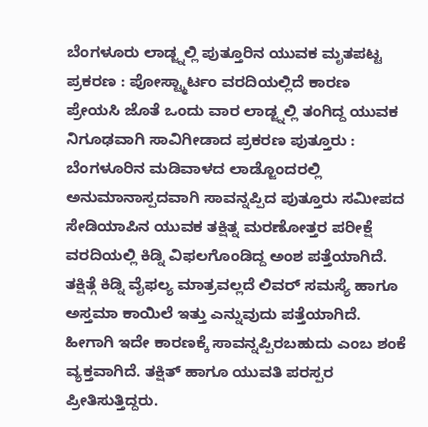ಬೆಂಗಳೂರು ಲಾಡ್ಜ್ನಲ್ಲಿ ಪುತ್ತೂರಿನ ಯುವಕ ಮೃತಪಟ್ಟ ಪ್ರಕರಣ : ಪೋಸ್ಟ್ಮಾರ್ಟಂ ವರದಿಯಲ್ಲಿದೆ ಕಾರಣ
ಪ್ರೇಯಸಿ ಜೊತೆ ಒಂದು ವಾರ ಲಾಡ್ಜ್ನಲ್ಲಿ ತಂಗಿದ್ದ ಯುವಕ ನಿಗೂಢವಾಗಿ ಸಾವಿಗೀಡಾದ ಪ್ರಕರಣ ಪುತ್ತೂರು : ಬೆಂಗಳೂರಿನ ಮಡಿವಾಳದ ಲಾಡ್ಜೊಂದರಲ್ಲಿ ಅನುಮಾನಾಸ್ಪದವಾಗಿ ಸಾವನ್ನಪ್ಪಿದ ಪುತ್ತೂರು ಸಮೀಪದ ಸೇಡಿಯಾಪಿನ ಯುವಕ ತಕ್ಷಿತ್ನ ಮರಣೋತ್ತರ ಪರೀಕ್ಷೆ ವರದಿಯಲ್ಲಿ ಕಿಡ್ನಿ ವಿಫಲಗೊಂಡಿದ್ದ ಅಂಶ ಪತ್ತೆಯಾಗಿದೆ. ತಕ್ಷಿತ್ಗೆ ಕಿಡ್ನಿ ವೈಫಲ್ಯ ಮಾತ್ರವಲ್ಲದೆ ಲಿವರ್ ಸಮಸ್ಯೆ ಹಾಗೂ ಅಸ್ತಮಾ ಕಾಯಿಲೆ ಇತ್ತು ಎನ್ನುವುದು ಪತ್ತೆಯಾಗಿದೆ. ಹೀಗಾಗಿ ಇದೇ ಕಾರಣಕ್ಕೆ ಸಾವನ್ನಪ್ಪಿರಬಹುದು ಎಂಬ ಶಂಕೆ ವ್ಯಕ್ತವಾಗಿದೆ. ತಕ್ಷಿತ್ ಹಾಗೂ ಯುವತಿ ಪರಸ್ಪರ ಪ್ರೀತಿಸುತ್ತಿದ್ದರು.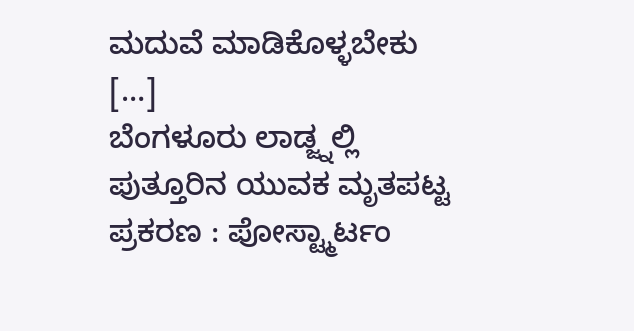ಮದುವೆ ಮಾಡಿಕೊಳ್ಳಬೇಕು […]
ಬೆಂಗಳೂರು ಲಾಡ್ಜ್ನಲ್ಲಿ ಪುತ್ತೂರಿನ ಯುವಕ ಮೃತಪಟ್ಟ ಪ್ರಕರಣ : ಪೋಸ್ಟ್ಮಾರ್ಟಂ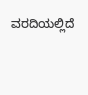ವರದಿಯಲ್ಲಿದೆ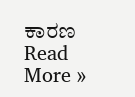ಕಾರಣ Read More »